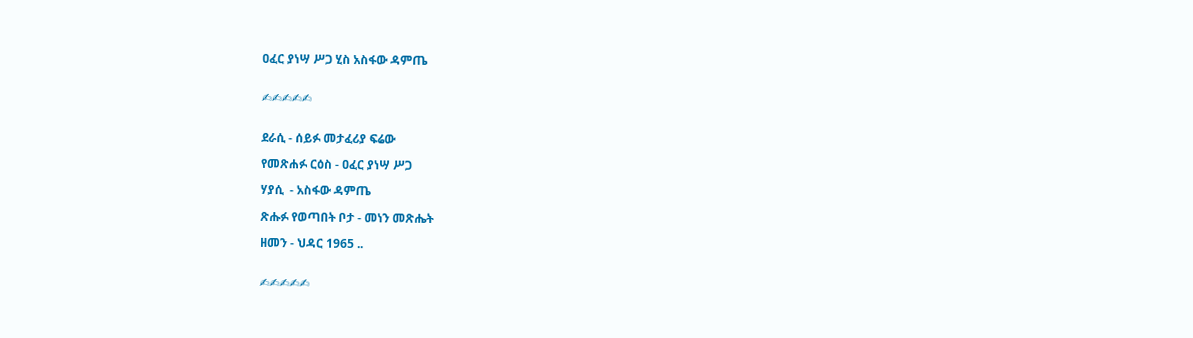ዐፈር ያነሣ ሥጋ ሂስ አስፋው ዳምጤ


✍✍✍✍✍


ደራሲ - ሰይፉ መታፈሪያ ፍሬው

የመጽሐፉ ርዕስ - ዐፈር ያነሣ ሥጋ

ሃያሲ  - አስፋው ዳምጤ

ጽሑፉ የወጣበት ቦታ - መነን መጽሔት

ዘመን - ህዳር 1965 ..


✍✍✍✍✍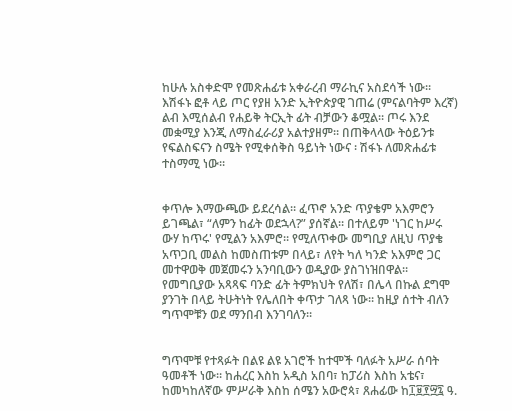ከሁሉ አስቀድሞ የመጽሐፊቱ አቀራረብ ማራኪና አስደሳች ነው። እሽፋኑ ፎቶ ላይ ጦር የያዘ አንድ ኢትዮጵያዊ ገጠሬ (ምናልባትም እረኛ) ልብ እሚሰልብ የሐይቅ ትርኢት ፊት ብቻውን ቆሟል። ጦሩ እንደ መቋሚያ እንጂ ለማስፈራሪያ አልተያዘም። በጠቅላላው ትዕይንቱ የፍልስፍናን ስሜት የሚቀሰቅስ ዓይነት ነውና ፡ ሽፋኑ ለመጽሐፊቱ ተስማሚ ነው።


ቀጥሎ እማውጫው ይደረሳል። ፈጥኖ አንድ ጥያቄም አእምሮን ይገጫል፣ “ለምን ከፊት ወደኋላ?” ያሰኛል። በተለይም 'ነገር ከሥሩ ውሃ ከጥሩ' የሚልን አእምሮ። የሚለጥቀው መግቢያ ለዚህ ጥያቄ አጥጋቢ መልስ ከመስጠቱም በላይ፣ ለየት ካለ ካንድ አእምሮ ጋር መተዋወቅ መጀመሩን አንባቢውን ወዲያው ያስገነዝበዋል። የመግቢያው አጻጻፍ ባንድ ፊት ትምክህት የለሽ፣ በሌላ በኩል ደግሞ ያንገት በላይ ትሁትነት የሌለበት ቀጥታ ገለጻ ነው። ከዚያ ሰተት ብለን ግጥሞቹን ወደ ማንበብ እንገባለን።


ግጥሞቹ የተጻፉት በልዩ ልዩ አገሮች ከተሞች ባለፉት አሥራ ሰባት ዓመቶች ነው። ከሐረር እስከ አዲስ አበባ፣ ከፓሪስ እስከ አቴና፣ ከመካከለኛው ምሥራቅ እስከ ሰሜን አውሮጳ፣ ጸሐፊው ከ፲፱፻፵፯ ዓ.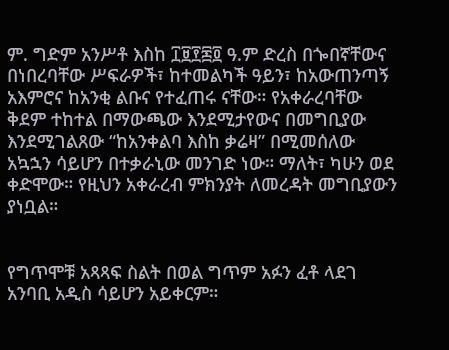ም. ግድም አንሥቶ እስከ ፲፱፻፷፬ ዓ.ም ድረስ በጐበኛቸውና በነበረባቸው ሥፍራዎች፣ ከተመልካች ዓይን፣ ከአውጠንጣኝ አእምሮና ከአንቂ ልቡና የተፈጠሩ ናቸው። የአቀራረባቸው ቅደም ተከተል በማውጫው እንደሚታየውና በመግቢያው እንደሚገልጸው “ከአንቀልባ እስከ ቃሬዛ” በሚመሰለው አኳኋን ሳይሆን በተቃራኒው መንገድ ነው። ማለት፣ ካሁን ወደ ቀድሞው። የዚህን አቀራረብ ምክንያት ለመረዳት መግቢያውን ያነቧል።


የግጥሞቹ አጻጻፍ ስልት በወል ግጥም አፉን ፈቶ ላደገ አንባቢ አዲስ ሳይሆን አይቀርም።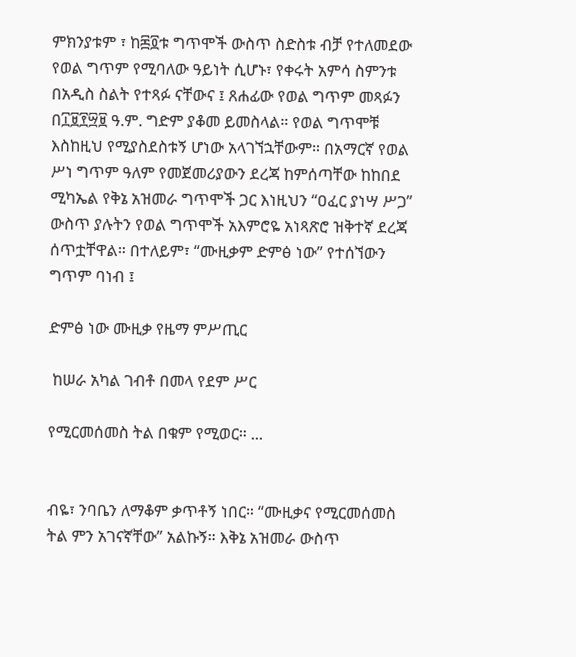ምክንያቱም ፣ ከ፷፬ቱ ግጥሞች ውስጥ ስድስቱ ብቻ የተለመደው የወል ግጥም የሚባለው ዓይነት ሲሆኑ፣ የቀሩት አምሳ ስምንቱ በአዲስ ስልት የተጻፉ ናቸውና ፤ ጸሐፊው የወል ግጥም መጻፉን በ፲፱፻፵፱ ዓ.ም. ግድም ያቆመ ይመስላል። የወል ግጥሞቹ እስከዚህ የሚያስደስቱኝ ሆነው አላገኘኋቸውም። በአማርኛ የወል ሥነ ግጥም ዓለም የመጀመሪያውን ደረጃ ከምሰጣቸው ከከበደ ሚካኤል የቅኔ አዝመራ ግጥሞች ጋር እነዚህን “ዐፈር ያነሣ ሥጋ” ውስጥ ያሉትን የወል ግጥሞች አእምሮዬ አነጻጽሮ ዝቅተኛ ደረጃ ሰጥቷቸዋል። በተለይም፣ “ሙዚቃም ድምፅ ነው” የተሰኘውን ግጥም ባነብ ፤

ድምፅ ነው ሙዚቃ የዜማ ምሥጢር

 ከሠራ አካል ገብቶ በመላ የደም ሥር

የሚርመሰመስ ትል በቁም የሚወር። ...


ብዬ፣ ንባቤን ለማቆም ቃጥቶኝ ነበር። “ሙዚቃና የሚርመሰመስ ትል ምን አገናኛቸው” አልኩኝ። እቅኔ አዝመራ ውስጥ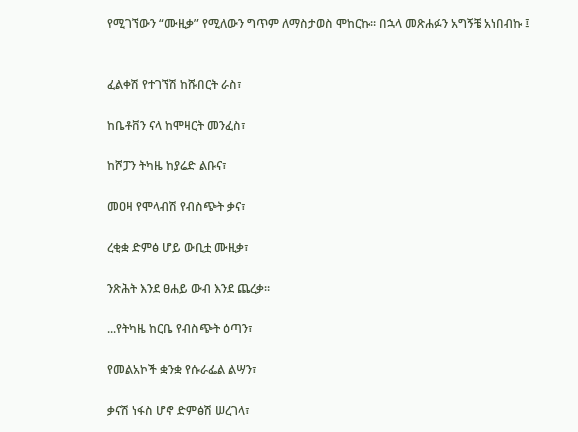የሚገኘውን “ሙዚቃ” የሚለውን ግጥም ለማስታወስ ሞከርኩ። በኋላ መጽሐፉን አግኝቼ አነበብኩ ፤


ፈልቀሽ የተገኘሽ ከሹበርት ራስ፣

ከቤቶቨን ናላ ከሞዛርት መንፈስ፣

ከሾፓን ትካዜ ከያሬድ ልቡና፣

መዐዛ የሞላብሽ የብስጭት ቃና፣

ረቂቋ ድምፅ ሆይ ውቢቷ ሙዚቃ፣

ንጽሕት እንደ ፀሐይ ውብ እንደ ጨረቃ።

...የትካዜ ከርቤ የብስጭት ዕጣን፣

የመልአኮች ቋንቋ የሱራፌል ልሣን፣

ቃናሽ ነፋስ ሆኖ ድምፅሽ ሠረገላ፣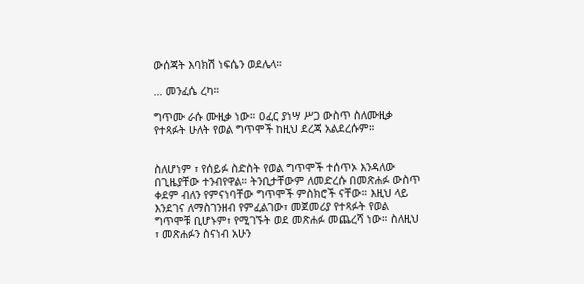ውሰጃት እባክሽ ነፍሴን ወደሌላ።

... መንፈሴ ረካ።

ግጥሙ ራሱ ሙዚቃ ነው። ዐፈር ያነሣ ሥጋ ውስጥ ስለሙዚቃ የተጻፉት ሁለት የወል ግጥሞች ከዚህ ደረጃ አልደረሱም።


ስለሆነም ፣ የሰይፉ ስድስት የወል ግጥሞች ተሰጥኦ እንዳለው በጊዜያቸው ተንብየዋል። ትንቢታቸውም ለመድረሱ በመጽሐፉ ውስጥ ቀደም ብለን የምናነባቸው ግጥሞች ምስክሮች ናቸው። እዚህ ላይ እንደገና ለማስገንዘብ የምፈልገው፣ መጀመሪያ የተጻፉት የወል ግጥሞቹ ቢሆኑም፣ የሚገኙት ወደ መጽሐፉ መጨረሻ ነው። ስለዚህ ፣ መጽሐፉን ስናነብ አሁን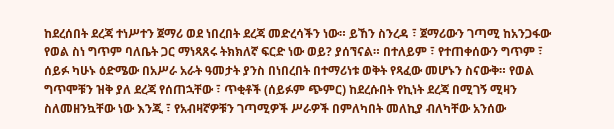ከደረሰበት ደረጃ ተነሥተን ጀማሪ ወደ ነበረበት ደረጃ መድረሳችን ነው። ይኸን ስንረዳ ፣ ጀማሪውን ገጣሚ ከአንጋፋው የወል ስነ ግጥም ባለቤት ጋር ማነጻጸሩ ትክክለኛ ፍርድ ነው ወይ? ያሰኘናል። በተለይም ፣ የተጠቀሰውን ግጥም ፣ ሰይፉ ካሁኑ ዕድሜው በአሥራ አራት ዓመታት ያንስ በነበረበት በተማሪነቱ ወቅት የጻፈው መሆኑን ስናውቅ። የወል ግጥሞቹን ዝቅ ያለ ደረጃ የሰጠኋቸው ፣ ጥቂቶች (ሰይፉም ጭምር) ከደረሱበት የኪነት ደረጃ በሚገኝ ሚዛን ስለመዘንኳቸው ነው እንጂ ፣ የአብዛኛዎቹን ገጣሚዎች ሥራዎች በምለካበት መለኪያ ብለካቸው አንሰው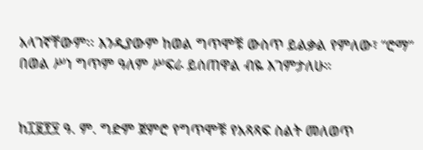አላገኛቸውም፡፡ እንዲያውም ከወል ግጥሞቹ ውስጥ ይልቃል የምለው፣ “ሮማ” በወል ሥነ ግጥም ዓለም ሥፍራ ይሰጠዋል ብዬ እገምታለሁ።


ከ፲፱፻፶ ዓ. ም. ግድም ጀምሮ የግጥሞቹ የአጻጻፍ ስልት መለወጥ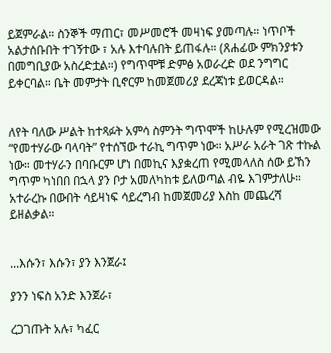ይጀምራል። ስንኞች ማጠር፣ መሥመሮች መዛነፍ ያመጣሉ። ነጥቦች አልታሰቡበት ተገኝተው ፣ አሉ እተባሉበት ይጠፋሉ። (ጸሐፊው ምክንያቱን በመግቢያው አስረድቷል።) የግጥሞቹ ድምፅ አወራረድ ወደ ንግግር ይቀርባል። ቤት መምታት ቢኖርም ከመጀመሪያ ደረጃነቱ ይወርዳል።


ለየት ባለው ሥልት ከተጻፉት አምሳ ስምንት ግጥሞች ከሁሉም የሚረዝመው “የመተሃራው ባላባት” የተሰኘው ተራኪ ግጥም ነው። አሥራ አራት ገጽ ተኩል ነው። መተሃራን በባቡርም ሆነ በመኪና እያቋረጠ የሚመላለስ ሰው ይኸን ግጥም ካነበበ በኋላ ያን ቦታ አመለካከቱ ይለወጣል ብዬ እገምታለሁ። አተራረኩ በውበት ሳይዛነፍ ሳይረግብ ከመጀመሪያ እስከ መጨረሻ ይዘልቃል።


...እሱን፣ እሱን፣ ያን እንጀራ፤

ያንን ነፍስ አንድ እንጀራ፣

ረጋገጡት አሉ፣ ካፈር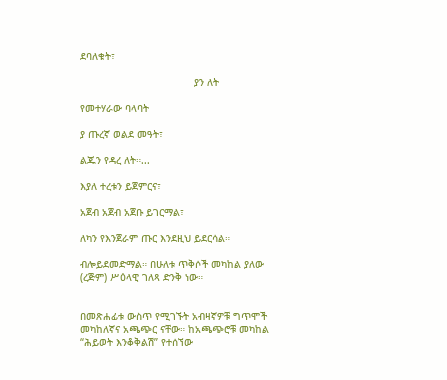ደባለቁት፣

                                      ያን ለት

የመተሃራው ባላባት

ያ ጡረኛ ወልደ መዓት፣

ልጁን የዳረ ለት።...

እያለ ተረቱን ይጀምርና፣

አጀብ አጀብ አጀቡ ይገርማል፣

ለካን የእንጀራም ጡር እንደዚህ ይደርሳል።

ብሎይደመድማል። በሁለቱ ጥቅሶች መካከል ያለው (ረጅም) ሥዕላዊ ገለጻ ድንቅ ነው።


በመጽሐፊቱ ውስጥ የሚገኙት አብዛኛዎቹ ግጥሞች መካከለኛና አጫጭር ናቸው። ከአጫጭሮቹ መካከል “ሕይወት እንቆቅልሽ” የተሰኘው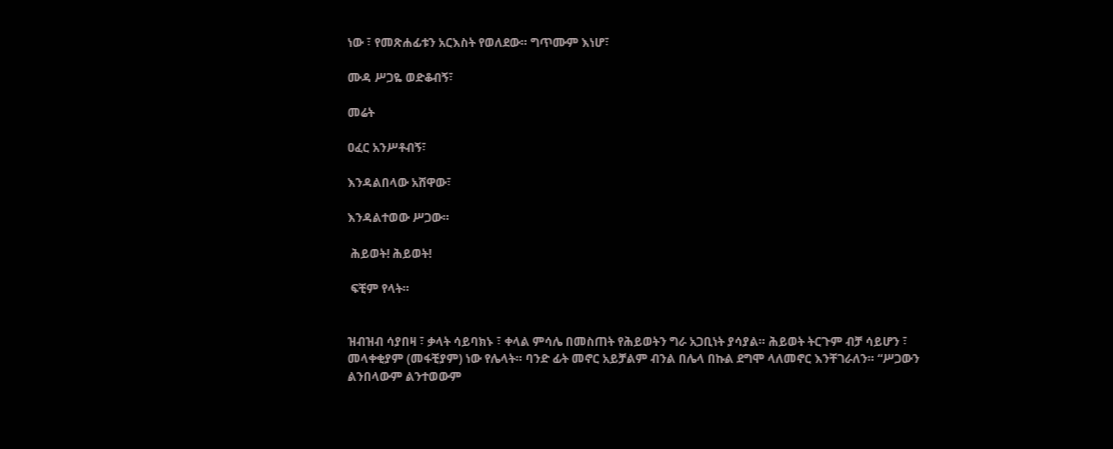ነው ፣ የመጽሐፊቱን አርእስት የወለደው። ግጥሙም እነሆ፣

ሙዳ ሥጋዬ ወድቆብኝ፣

መሬት

ዐፈር አንሥቶብኝ፣

እንዳልበላው አሸዋው፣

እንዳልተወው ሥጋው።

 ሕይወት! ሕይወት!

 ፍቺም የላት።


ዝብዝብ ሳያበዛ ፣ ቃላት ሳይባክኑ ፣ ቀላል ምሳሌ በመስጠት የሕይወትን ግራ አጋቢነት ያሳያል። ሕይወት ትርጉም ብቻ ሳይሆን ፣ መላቀቂያም (መፋቺያም) ነው የሌላት። ባንድ ፊት መኖር አይቻልም ብንል በሌላ በኩል ደግሞ ላለመኖር እንቸገራለን። “ሥጋውን ልንበላውም ልንተወውም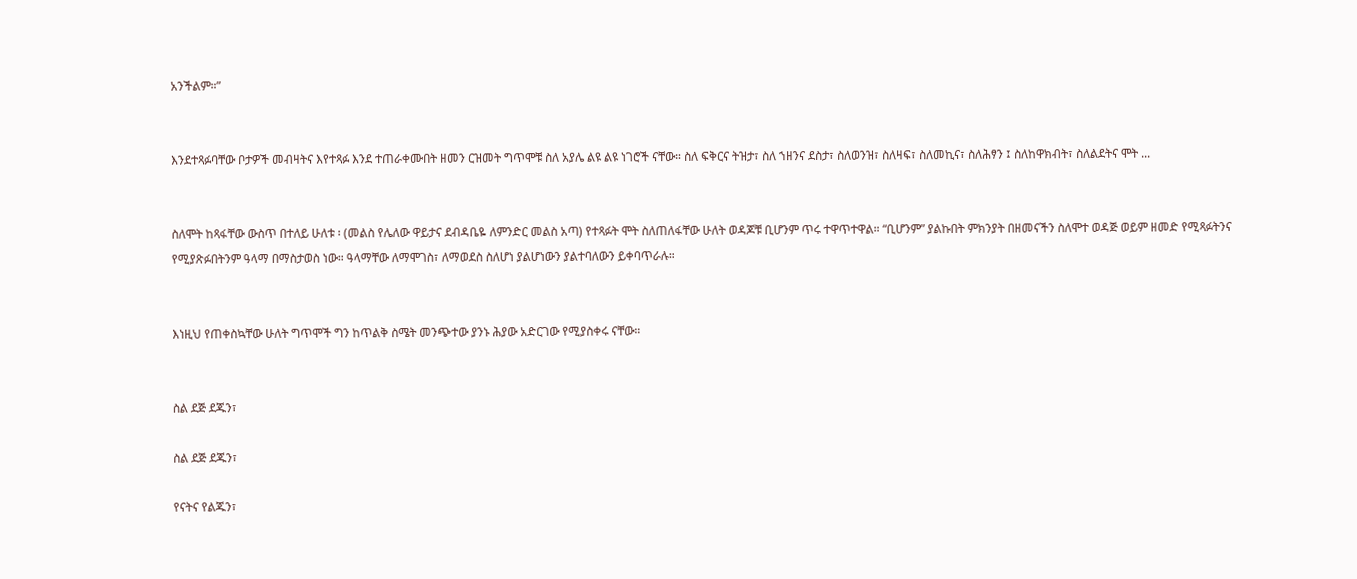አንችልም።”


እንደተጻፉባቸው ቦታዎች መብዛትና እየተጻፉ እንደ ተጠራቀሙበት ዘመን ርዝመት ግጥሞቹ ስለ አያሌ ልዩ ልዩ ነገሮች ናቸው። ስለ ፍቅርና ትዝታ፣ ስለ ኀዘንና ደስታ፣ ስለወንዝ፣ ስለዛፍ፣ ስለመኪና፣ ስለሕፃን ፤ ስለከዋክብት፣ ስለልደትና ሞት ...


ስለሞት ከጻፋቸው ውስጥ በተለይ ሁለቱ ፡ (መልስ የሌለው ዋይታና ደብዳቤዬ ለምንድር መልስ አጣ) የተጻፉት ሞት ስለጠለፋቸው ሁለት ወዳጆቹ ቢሆንም ጥሩ ተዋጥተዋል። “ቢሆንም” ያልኩበት ምክንያት በዘመናችን ስለሞተ ወዳጅ ወይም ዘመድ የሚጻፉትንና የሚያጽፉበትንም ዓላማ በማስታወስ ነው። ዓላማቸው ለማሞገስ፣ ለማወደስ ስለሆነ ያልሆነውን ያልተባለውን ይቀባጥራሉ።


እነዚህ የጠቀስኳቸው ሁለት ግጥሞች ግን ከጥልቅ ስሜት መንጭተው ያንኑ ሕያው አድርገው የሚያስቀሩ ናቸው።


ስል ደጅ ደጁን፣

ስል ደጅ ደጁን፣

የናትና የልጁን፣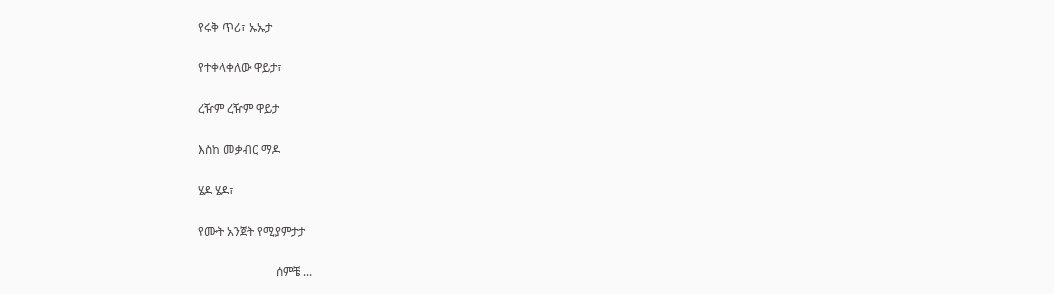የሩቅ ጥሪ፣ ኡኡታ

የተቀላቀለው ዋይታ፣

ረዥም ረዥም ዋይታ

እስከ መቃብር ማዶ

ሄዶ ሄዶ፣

የሙት አንጀት የሚያምታታ

                          ሰምቼ ...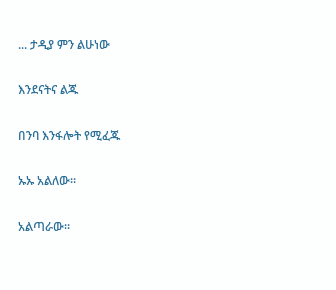... ታዲያ ምን ልሁነው

እንደናትና ልጁ

በንባ እንፋሎት የሚፈጁ

ኡኡ አልለው።

አልጣራው።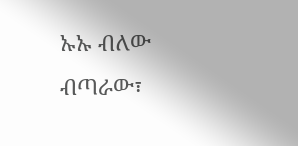ኡኡ ብለው ብጣራው፣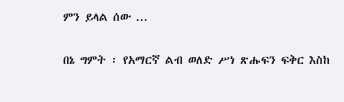ምን ይላል ሰው ...


በኔ ግምት ፡ የአማርኛ ልብ ወለድ ሥነ ጽሑፍን ፍቅር እስከ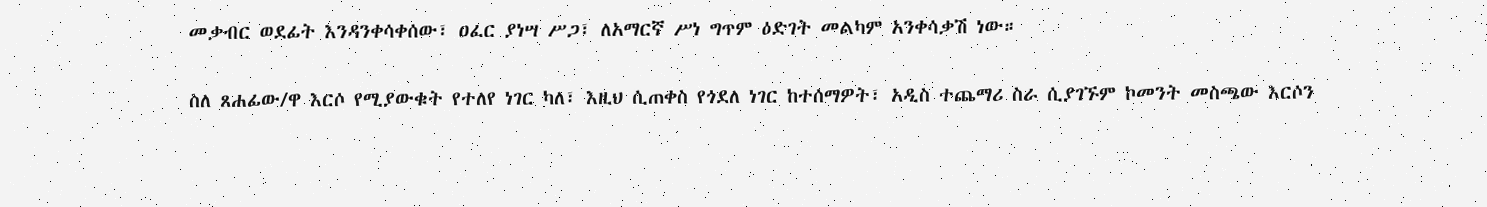መቃብር ወደፊት እንዳንቀሳቀሰው፣ ዐፈር ያነሣ ሥጋ፣ ለአማርኛ ሥነ ግጥም ዕድገት መልካም አንቀሳቃሽ ነው።

ስለ ጸሐፊው/ዋ እርሶ የሚያውቁት የተለየ ነገር ካለ፣ እዚህ ሲጠቀስ የጎደለ ነገር ከተሰማዎት፣ አዲስ ተጨማሪ ስራ ሲያገኙም ኮመንት መስጫው እርሶን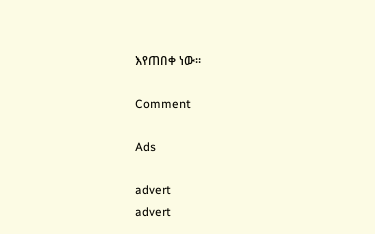እየጠበቀ ነው።

Comment

Ads

advert
advert